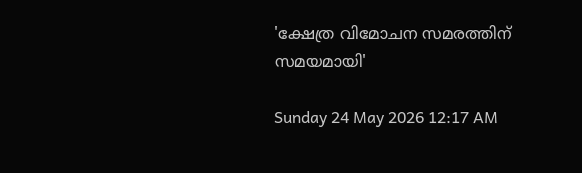'ക്ഷേത്ര വിമോചന സമരത്തിന് സമയമായി'

Sunday 24 May 2026 12:17 AM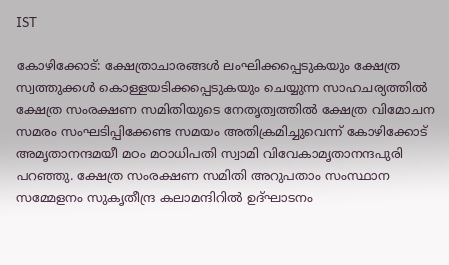IST

കോഴിക്കോട്: ക്ഷേത്രാചാരങ്ങൾ ലംഘിക്കപ്പെടുകയും ക്ഷേത്ര സ്വത്തുക്കൾ കൊള്ളയടിക്കപ്പെടുകയും ചെയ്യുന്ന സാഹചര്യത്തിൽ ക്ഷേത്ര സംരക്ഷണ സമിതിയുടെ നേതൃത്വത്തിൽ ക്ഷേത്ര വിമോചന സമരം സംഘടിപ്പിക്കേണ്ട സമയം അതിക്രമിച്ചുവെന്ന് കോഴിക്കോട് അമൃതാനന്ദമയീ മഠം മഠാധിപതി സ്വാമി വിവേകാമൃതാനന്ദപുരി പറഞ്ഞു. ക്ഷേത്ര സംരക്ഷണ സമിതി അറുപതാം സംസ്ഥാന സമ്മേളനം സുകൃതീന്ദ്ര കലാമന്ദിറിൽ ഉദ്ഘാടനം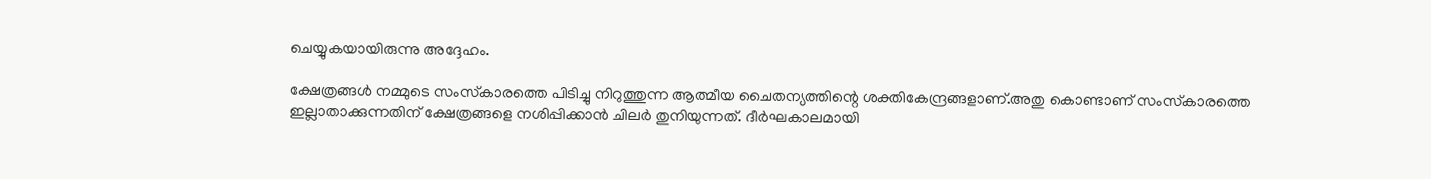ചെയ്യുകയായിരുന്നു അദ്ദേഹം.

ക്ഷേത്രങ്ങൾ നമ്മുടെ സംസ്‌കാരത്തെ പിടിച്ചു നിറുത്തുന്ന ആത്മീയ ചൈതന്യത്തിന്റെ ശക്തികേന്ദ്രങ്ങളാണ്.അതു കൊണ്ടാണ് സംസ്‌കാരത്തെ ഇല്ലാതാക്കുന്നതിന് ക്ഷേത്രങ്ങളെ നശിപ്പിക്കാൻ ചിലർ തുനിയുന്നത്. ദീർഘകാലമായി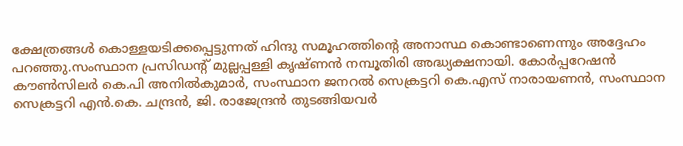ക്ഷേത്രങ്ങൾ കൊള്ളയടിക്കപ്പെട്ടുന്നത് ഹിന്ദു സമൂഹത്തിന്റെ അനാസ്ഥ കൊണ്ടാണെന്നും അദ്ദേഹം പറഞ്ഞു.സംസ്ഥാന പ്രസിഡന്റ് മുല്ലപ്പള്ളി കൃഷ്ണൻ നമ്പൂതിരി അദ്ധ്യക്ഷനായി. കോർപ്പറേഷൻ കൗൺസിലർ കെ.പി അനിൽകുമാർ, സംസ്ഥാന ജനറൽ സെക്രട്ടറി കെ.എസ് നാരായണൻ, സംസ്ഥാന സെക്രട്ടറി എൻ.കെ. ചന്ദ്രൻ, ജി. രാജേന്ദ്രൻ തുടങ്ങിയവർ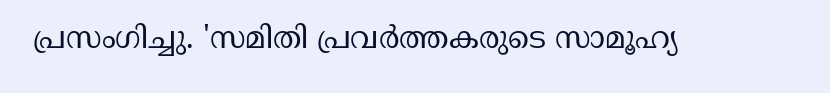പ്രസംഗിച്ചു. 'സമിതി പ്രവർത്തകരുടെ സാമൂഹ്യ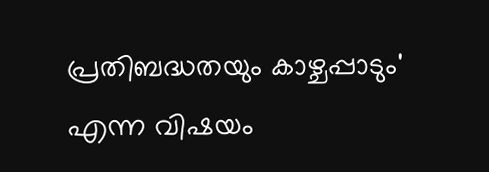പ്രതിബദ്ധതയും കാഴ്ചപ്പാടും' എന്ന വിഷയം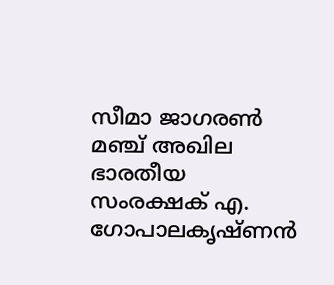സീമാ ജാഗരൺ മഞ്ച് അഖില ഭാരതീയ സംരക്ഷക് എ. ഗോപാലകൃഷ്ണൻ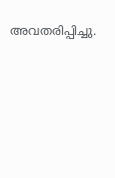അവതരിപ്പിച്ചു.